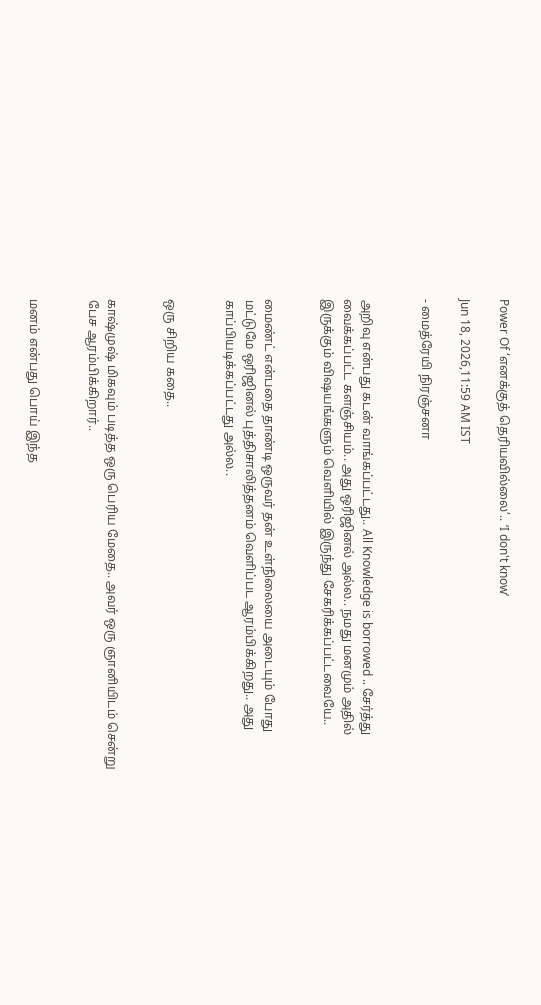Power Of ‘எனக்குத் தெரியவில்லை’.. ‘I don't know’

Jun 18, 2026,11:59 AM IST

- மைத்ரேயி நிரஞ்சனா


அறிவு என்பது கடன் வாங்கப்பட்டது.. All Knowledge is borrowed .. சேர்த்து வைக்கப்பட்ட களஞ்சியம்.. அது ஒரிஜினல் அல்ல.. நமது மனமும் அதில் இருக்கும் விஷயங்களும் வெளியில் இருந்து சேகரிக்கப்பட்டவையே..


மைண்ட் என்பதை தாண்டி ஒருவர் தன் உள்நிலையை அடையும் போது மட்டுமே ஒரிஜினல் புத்திசாலித்தனம் வெளிப்பட ஆரம்பிக்கிறது.. அது காப்பியடிக்கப்பட்டது அல்ல..


ஒரு சிறிய கதை..


காஷ்முஷ் மிகவும் படித்த ஒரு பெரிய மேதை.. அவர் ஒரு ஞானியிடம் சென்று பேச ஆரம்பிக்கிறார்..


மனம் என்பது பொய் இந்த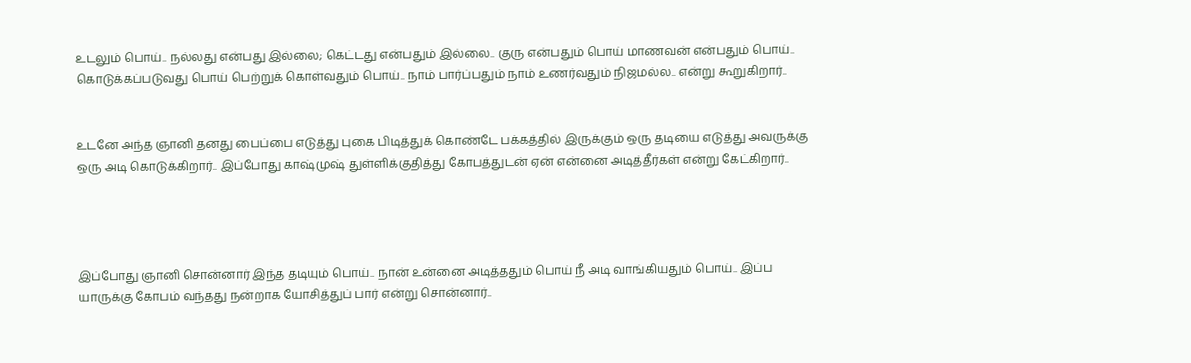உடலும் பொய்.. நல்லது என்பது இல்லை; கெட்டது என்பதும் இல்லை.. குரு என்பதும் பொய் மாணவன் என்பதும் பொய்.. கொடுக்கப்படுவது பொய் பெற்றுக் கொள்வதும் பொய்.. நாம் பார்ப்பதும் நாம் உணர்வதும் நிஜமல்ல.. என்று கூறுகிறார்..


உடனே அந்த ஞானி தனது பைப்பை எடுத்து புகை பிடித்துக் கொண்டே பக்கத்தில் இருக்கும் ஒரு தடியை எடுத்து அவருக்கு ஒரு அடி கொடுக்கிறார்.. இப்போது காஷ்முஷ் துள்ளிக்குதித்து கோபத்துடன் ஏன் என்னை அடித்தீர்கள் என்று கேட்கிறார்..




இப்போது ஞானி சொன்னார் இந்த தடியும் பொய்.. நான் உன்னை அடித்ததும் பொய் நீ அடி வாங்கியதும் பொய்.. இப்ப யாருக்கு கோபம் வந்தது நன்றாக யோசித்துப் பார் என்று சொன்னார்..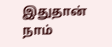இதுதான் நாம்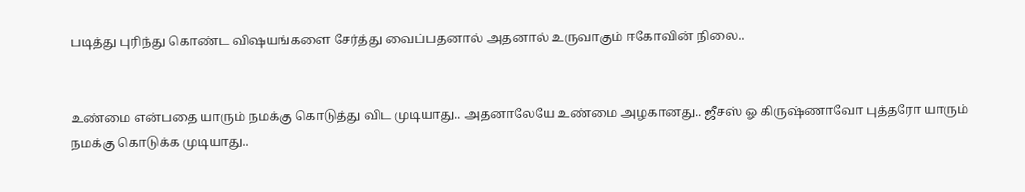படித்து புரிந்து கொண்ட விஷயங்களை சேர்த்து வைப்பதனால் அதனால் உருவாகும் ஈகோவின் நிலை..


உண்மை என்பதை யாரும் நமக்கு கொடுத்து விட முடியாது.. அதனாலேயே உண்மை அழகானது.. ஜீசஸ் ஓ கிருஷ்ணாவோ புத்தரோ யாரும் நமக்கு கொடுக்க முடியாது..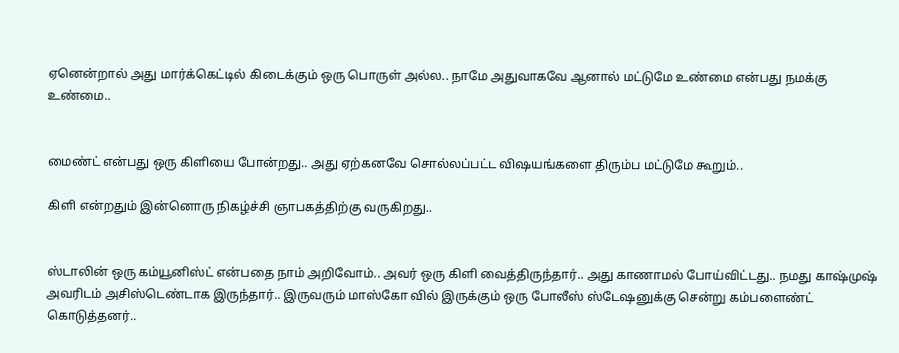ஏனென்றால் அது மார்க்கெட்டில் கிடைக்கும் ஒரு பொருள் அல்ல.. நாமே அதுவாகவே ஆனால் மட்டுமே உண்மை என்பது நமக்கு உண்மை..


மைண்ட் என்பது ஒரு கிளியை போன்றது.. அது ஏற்கனவே சொல்லப்பட்ட விஷயங்களை திரும்ப மட்டுமே கூறும்..

கிளி என்றதும் இன்னொரு நிகழ்ச்சி ஞாபகத்திற்கு வருகிறது..


ஸ்டாலின் ஒரு கம்யூனிஸ்ட் என்பதை நாம் அறிவோம்.. அவர் ஒரு கிளி வைத்திருந்தார்.. அது காணாமல் போய்விட்டது.. நமது காஷ்முஷ் அவரிடம் அசிஸ்டெண்டாக இருந்தார்.. இருவரும் மாஸ்கோ வில் இருக்கும் ஒரு போலீஸ் ஸ்டேஷனுக்கு சென்று கம்பளைண்ட் கொடுத்தனர்..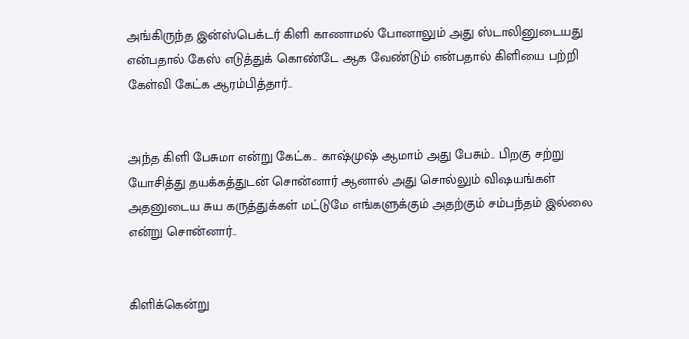அங்கிருந்த இன்ஸ்பெக்டர் கிளி காணாமல் போனாலும் அது ஸ்டாலினுடையது என்பதால் கேஸ் எடுத்துக் கொண்டே ஆக வேண்டும் என்பதால் கிளியை பற்றி கேள்வி கேட்க ஆரம்பித்தார்..


அந்த கிளி பேசுமா என்று கேட்க.. காஷ்முஷ் ஆமாம் அது பேசும்.. பிறகு சற்று யோசித்து தயக்கத்துடன் சொன்னார் ஆனால் அது சொல்லும் விஷயங்கள் அதனுடைய சுய கருத்துக்கள் மட்டுமே எங்களுக்கும் அதற்கும் சம்பந்தம் இல்லை என்று சொன்னார்..


கிளிக்கென்று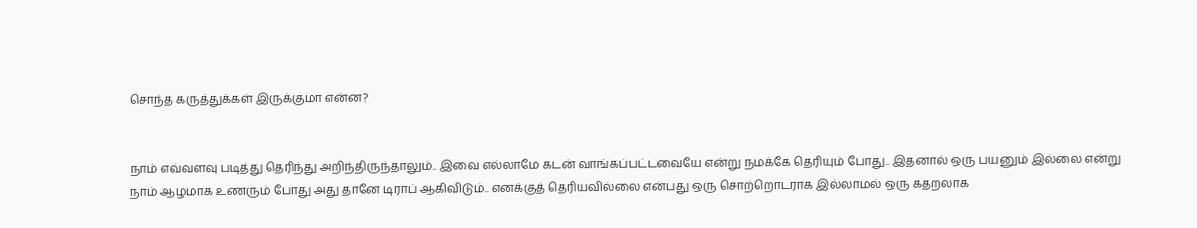சொந்த கருத்துக்கள் இருக்குமா என்ன?


நாம் எவ்வளவு படித்து தெரிந்து அறிந்திருந்தாலும்.. இவை எல்லாமே கடன் வாங்கப்பட்டவையே என்று நமக்கே தெரியும் போது.. இதனால் ஒரு பயனும் இல்லை என்று நாம் ஆழமாக உணரும் போது அது தானே டிராப் ஆகிவிடும்.. எனக்குத் தெரியவில்லை என்பது ஒரு சொற்றொடராக இல்லாமல் ஒரு கதறலாக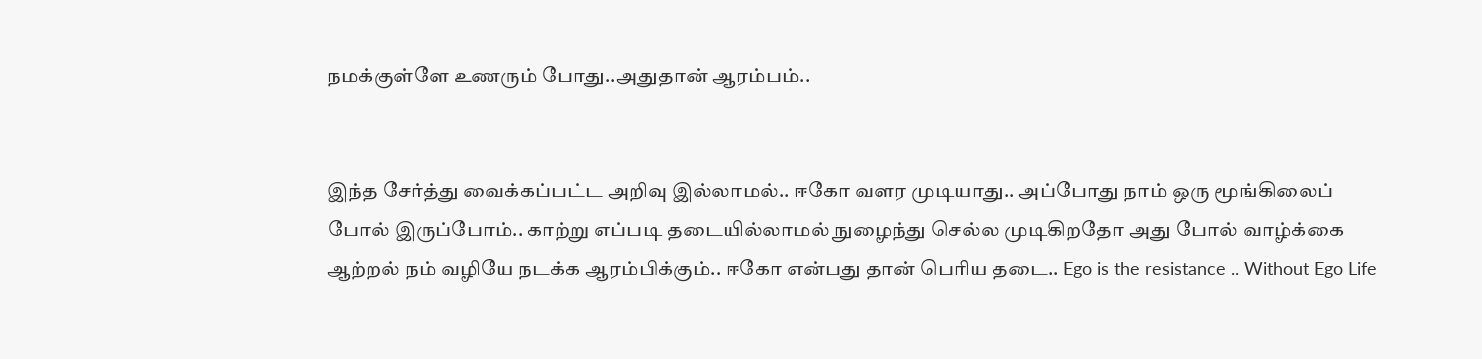நமக்குள்ளே உணரும் போது..அதுதான் ஆரம்பம்..


இந்த சேர்த்து வைக்கப்பட்ட அறிவு இல்லாமல்.. ஈகோ வளர முடியாது.. அப்போது நாம் ஒரு மூங்கிலைப் போல் இருப்போம்.. காற்று எப்படி தடையில்லாமல் நுழைந்து செல்ல முடிகிறதோ அது போல் வாழ்க்கை ஆற்றல் நம் வழியே நடக்க ஆரம்பிக்கும்.. ஈகோ என்பது தான் பெரிய தடை.. Ego is the resistance .. Without Ego Life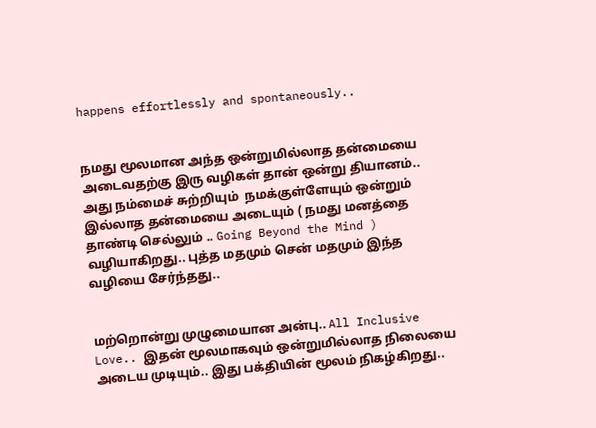happens effortlessly and spontaneously..


நமது மூலமான அந்த ஒன்றுமில்லாத தன்மையை அடைவதற்கு இரு வழிகள் தான் ஒன்று தியானம்.. அது நம்மைச் சுற்றியும்  நமக்குள்ளேயும் ஒன்றும் இல்லாத தன்மையை அடையும் ( நமது மனத்தை தாண்டி செல்லும் .. Going Beyond the Mind ) வழியாகிறது.. புத்த மதமும் சென் மதமும் இந்த வழியை சேர்ந்தது..


மற்றொன்று முழுமையான அன்பு.. All Inclusive Love.. இதன் மூலமாகவும் ஒன்றுமில்லாத நிலையை அடைய முடியும்.. இது பக்தியின் மூலம் நிகழ்கிறது..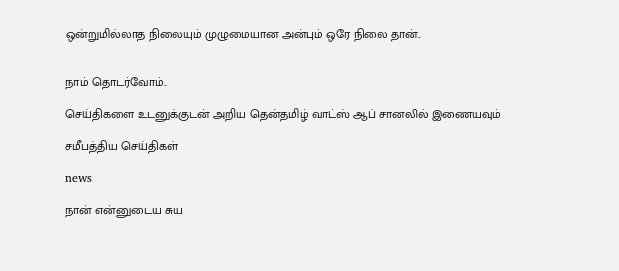ஒன்றுமில்லாத நிலையும் முழுமையான அன்பும் ஒரே நிலை தான்..


நாம் தொடர்வோம்..

செய்திகளை உடனுக்குடன் அறிய தென்தமிழ் வாட்ஸ் ஆப் சானலில் இணையவும்

சமீபத்திய செய்திகள்

news

நான் என்னுடைய சுய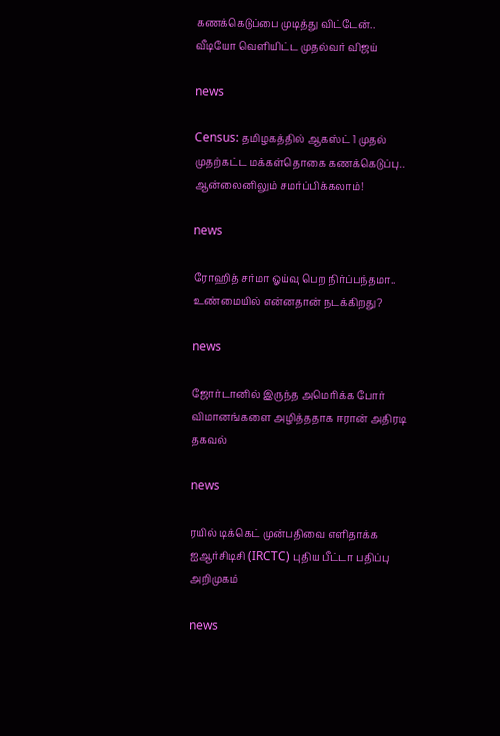கணக்கெடுப்பை முடித்து விட்டேன்.. வீடியோ வெளியிட்ட முதல்வர் விஜய்

news

Census: தமிழகத்தில் ஆகஸ்ட் 1 முதல் முதற்கட்ட மக்கள்தொகை கணக்கெடுப்பு.. ஆன்லைனிலும் சமர்ப்பிக்கலாம்!

news

ரோஹித் சர்மா ஓய்வு பெற நிர்ப்பந்தமா.. உண்மையில் என்னதான் நடக்கிறது?

news

ஜோர்டானில் இருந்த அமெரிக்க போர் விமானங்களை அழித்ததாக ஈரான் அதிரடி தகவல்

news

ரயில் டிக்கெட் முன்பதிவை எளிதாக்க ஐஆர்சிடிசி (IRCTC) புதிய பீட்டா பதிப்பு அறிமுகம்

news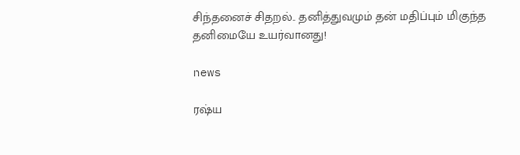சிந்தனைச் சிதறல்.. தனித்துவமும் தன் மதிப்பும் மிகுந்த தனிமையே உயர்வானது!

news

ரஷ்ய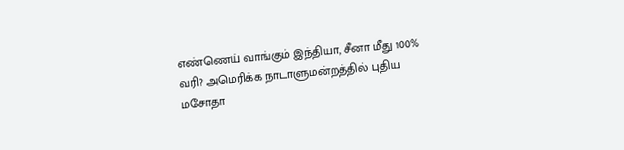எண்ணெய் வாங்கும் இந்தியா, சீனா மீது 100% வரி? அமெரிக்க நாடாளுமன்றத்தில் புதிய மசோதா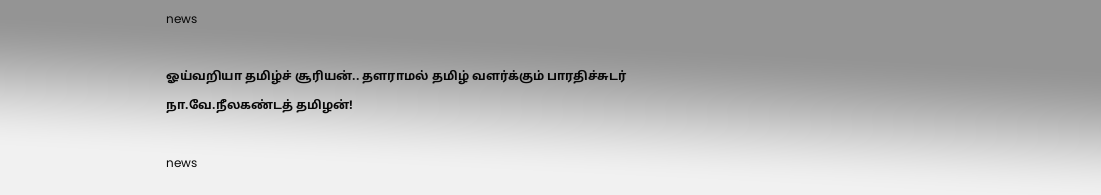news

ஓய்வறியா தமிழ்ச் சூரியன்.. தளராமல் தமிழ் வளர்க்கும் பாரதிச்சுடர் நா.வே.நீலகண்டத் தமிழன்!

news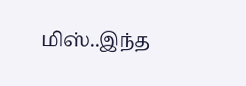மிஸ்..இந்த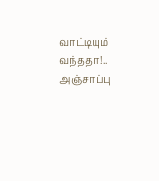வாட்டியும் வந்ததா!.. அஞ்சாப்பு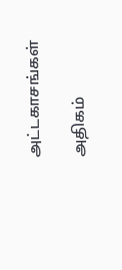அட்டகாசங்கள்

அதிகம்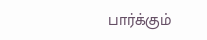பார்க்கும்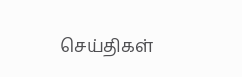செய்திகள்